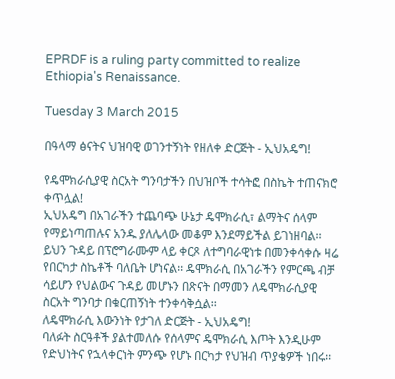EPRDF is a ruling party committed to realize Ethiopia's Renaissance.

Tuesday 3 March 2015

በዓላማ ፅናትና ህዝባዊ ወገንተኝነት የዘለቀ ድርጅት - ኢህአዴግ!

የዴሞክራሲያዊ ስርአት ግንባታችን በህዝቦች ተሳትፎ በስኬት ተጠናክሮ ቀጥሏል!
ኢህአዴግ በአገራችን ተጨባጭ ሁኔታ ዴሞክራሲ፣ ልማትና ሰላም የማይነጣጠሉና አንዱ ያለሌላው መቆም እንደማይችል ይገነዘባል፡፡ ይህን ጉዳይ በፕሮግራሙም ላይ ቀርጾ ለተግባራዊነቱ በመንቀሳቀሱ ዛሬ የበርካታ ስኬቶች ባለቤት ሆነናል፡፡ ዴሞክራሲ በአገራችን የምርጫ ብቻ ሳይሆን የህልውና ጉዳይ መሆኑን በጽናት በማመን ለዴሞክራሲያዊ ስርአት ግንባታ በቁርጠኝነት ተንቀሳቅሷል፡፡
ለዴሞክራሲ እውንነት የታገለ ድርጅት - ኢህአዴግ!
ባለፉት ስርዓቶች ያልተመለሱ የሰላምና ዴሞክራሲ እጦት እንዲሁም የድህነትና የኋላቀርነት ምንጭ የሆኑ በርካታ የህዝብ ጥያቄዎች ነበሩ፡፡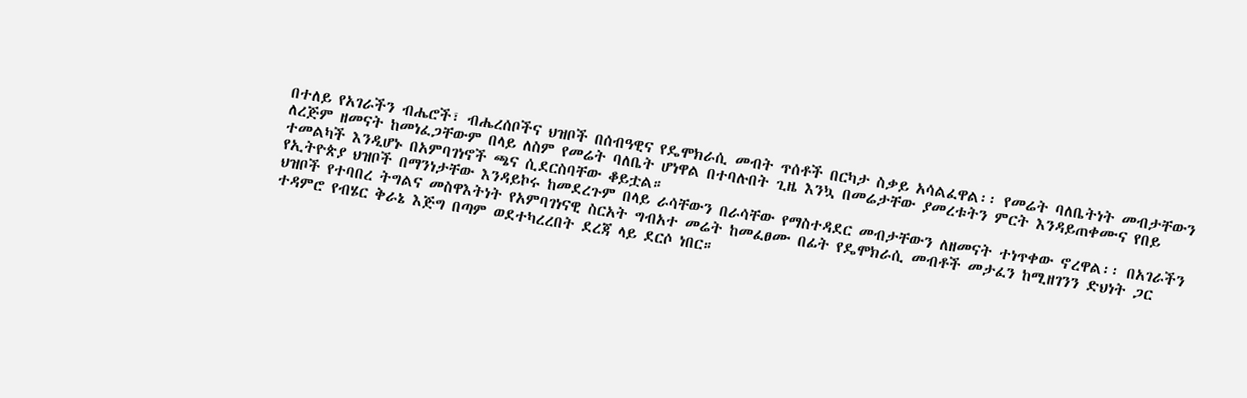በተለይ የአገራችን ብሔሮች፣ ብሔረሰቦችና ህዝቦች በሰብዓዊና የዴሞክራሲ መብት ጥሰቶች በርካታ ስቃይ አሳልፈዋል፡፡ የመሬት ባለቤትነት መብታቸውን ለረጅም ዘመናት ከመነፈጋቸውም በላይ ለስም የመሬት ባለቤት ሆነዋል በተባሉበት ጊዜ እንኳ በመሬታቸው ያመረቱትን ምርት እንዳይጠቀሙና የበይ ተመልካች እንዲሆኑ በአምባገነኖች ጫና ሲደርስባቸው ቆይቷል።
የኢትዮጵያ ህዝቦች በማንነታቸው እንዳይኮሩ ከመደረጉም በላይ ራሳቸውን በራሳቸው የማስተዳደር መብታቸውን ለዘመናት ተነጥቀው ኖረዋል፡፡ በአገራችን ህዝቦች የተባበረ ትግልና መስዋእትነት የአምባገነናዊ ስርአት ግብአተ መሬት ከመፈፀሙ በፊት የዴሞክራሲ መብቶች መታፈን ከሚዘገንን ድህነት ጋር ተዳምሮ የብሄር ቅራኔ እጅግ በጣም ወደተካረረበት ደረጃ ላይ ደርሶ ነበር።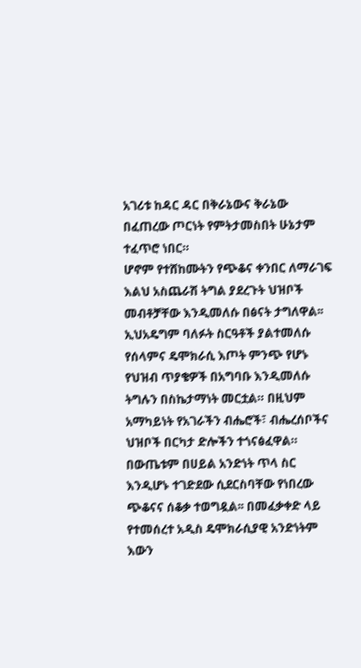አገሪቱ ከዳር ዳር በቅራኔውና ቅራኔው በፈጠረው ጦርነት የምትታመስበት ሁኔታም ተፈጥሮ ነበር።
ሆኖም የተሸከሙትን የጭቆና ቀንበር ለማራገፍ እልህ አስጨራሽ ትግል ያደረጉት ህዝቦች መብቶቻቸው እንዲመለሱ በፅናት ታግለዋል፡፡ ኢህአዴግም ባለፉት ስርዓቶች ያልተመለሱ የሰላምና ዴሞክራሲ እጦት ምንጭ የሆኑ የህዝብ ጥያቄዎች በአግባቡ እንዲመለሱ ትግሉን በስኬታማነት መርቷል። በዚህም አማካይነት የአገራችን ብሔሮች፣ ብሔረሰቦችና ህዝቦች በርካታ ድሎችን ተጎናፅፈዋል። በውጤቱም በሀይል አንድነት ጥላ ስር እንዲሆኑ ተገድደው ሲደርስባቸው የነበረው ጭቆናና ሰቆቃ ተወግዷል፡፡ በመፈቃቀድ ላይ የተመሰረተ አዲስ ዴሞክራሲያዊ አንድነትም እውን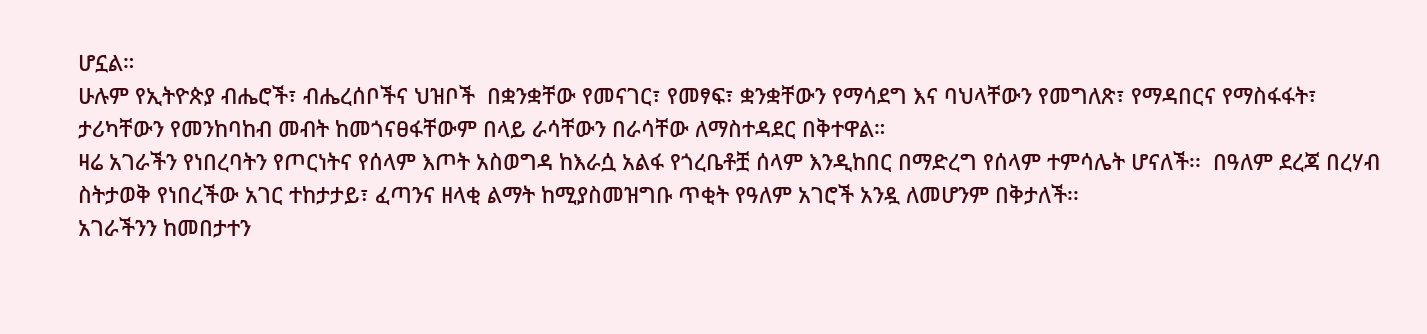ሆኗል።
ሁሉም የኢትዮጵያ ብሔሮች፣ ብሔረሰቦችና ህዝቦች  በቋንቋቸው የመናገር፣ የመፃፍ፣ ቋንቋቸውን የማሳደግ እና ባህላቸውን የመግለጽ፣ የማዳበርና የማስፋፋት፣ ታሪካቸውን የመንከባከብ መብት ከመጎናፀፋቸውም በላይ ራሳቸውን በራሳቸው ለማስተዳደር በቅተዋል።
ዛሬ አገራችን የነበረባትን የጦርነትና የሰላም እጦት አስወግዳ ከእራሷ አልፋ የጎረቤቶቿ ሰላም እንዲከበር በማድረግ የሰላም ተምሳሌት ሆናለች፡፡  በዓለም ደረጃ በረሃብ ስትታወቅ የነበረችው አገር ተከታታይ፣ ፈጣንና ዘላቂ ልማት ከሚያስመዝግቡ ጥቂት የዓለም አገሮች አንዷ ለመሆንም በቅታለች፡፡
አገራችንን ከመበታተን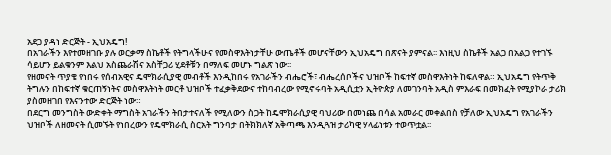አደጋ ያዳነ ድርጅት - ኢህአዴግ!
በአገራችን እየተመዘገቡ ያሉ ወርቃማ ስኬቶች የትግላችሁና የመስዋእትነታቸሁ ውጤቶች መሆናቸውን ኢህአዴግ በጽናት ያምናል፡፡ እነዚህ ስኬቶች አልጋ በአልጋ የተገኙ ሳይሆን ይልቁንም እልህ አስጨራሽና አስቸጋሪ ሂደቶቹን በማለፍ መሆኑ ግልጽ ነው፡፡
የዘመናት ጥያቄ የነበሩ የሰብአዊና ዴሞክራሲያዊ መብቶች እንዲከበሩ የአገራችን ብሔሮች፣ ብሔረሰቦችና ህዝቦች ከፍተኛ መስዋእትነት ከፍለዋል። ኢህአዴግ የትጥቅ ትግሉን በከፍተኛ ቁርጠኝነትና መስዋእትነት መርቶ ህዝቦች ተፈቃቅደውና ተከባብረው የሚኖሩባት አዲሲቷን ኢትዮጵያ ለመገንባት አዲስ ምእራፍ በመክፈት የሚያኮራ ታሪክ ያስመዘገበ የእናንተው ድርጅት ነው።
በደርግ መንግስት ውድቀት ማግስት አገራችን ትበታተናለች የሚለውን ስጋት ከዴሞክራሲያዊ ባህሪው በመነጨ በሳል አመራር መቀልበስ የቻለው ኢህአዴግ የአገራችን ህዝቦች ለዘመናት ሲመኙት የነበረውን የዴሞክራሲ ስርአት ግንባታ በትክክለኛ አቅጣጫ እንዲጓዝ ታሪካዊ ሃላፊነቱን ተወጥቷል፡፡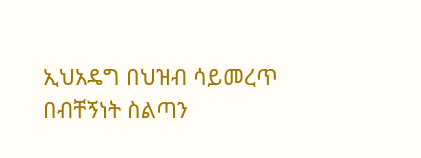ኢህአዴግ በህዝብ ሳይመረጥ በብቸኝነት ስልጣን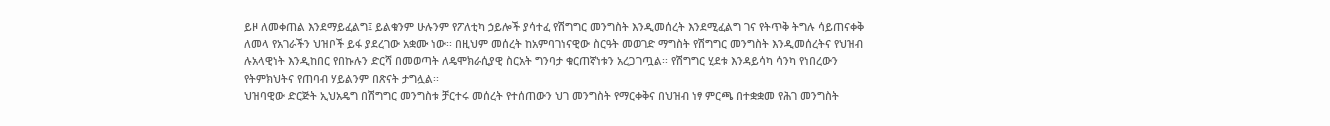ይዞ ለመቀጠል እንደማይፈልግ፤ ይልቁንም ሁሉንም የፖለቲካ ኃይሎች ያሳተፈ የሽግግር መንግስት እንዲመሰረት እንደሚፈልግ ገና የትጥቅ ትግሉ ሳይጠናቀቅ ለመላ የአገራችን ህዝቦች ይፋ ያደረገው አቋሙ ነው፡፡ በዚህም መሰረት ከአምባገነናዊው ስርዓት መወገድ ማግስት የሽግግር መንግስት እንዲመሰረትና የህዝብ ሉአላዊነት እንዲከበር የበኩሉን ድርሻ በመወጣት ለዴሞክራሲያዊ ስርአት ግንባታ ቁርጠኛነቱን አረጋገጧል፡፡ የሽግግር ሂደቱ እንዳይሳካ ሳንካ የነበረውን የትምክህትና የጠባብ ሃይልንም በጽናት ታግሏል፡፡
ህዝባዊው ድርጅት ኢህአዴግ በሽግግር መንግስቱ ቻርተሩ መሰረት የተሰጠውን ህገ መንግስት የማርቀቅና በህዝብ ነፃ ምርጫ በተቋቋመ የሕገ መንግስት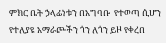ምክር ቤት ኃላፊነቱን በአግባቡ  የተወጣ ሲሆን የተለያዩ አማራጮችን ጎን ለጎን ይዞ የቀረበ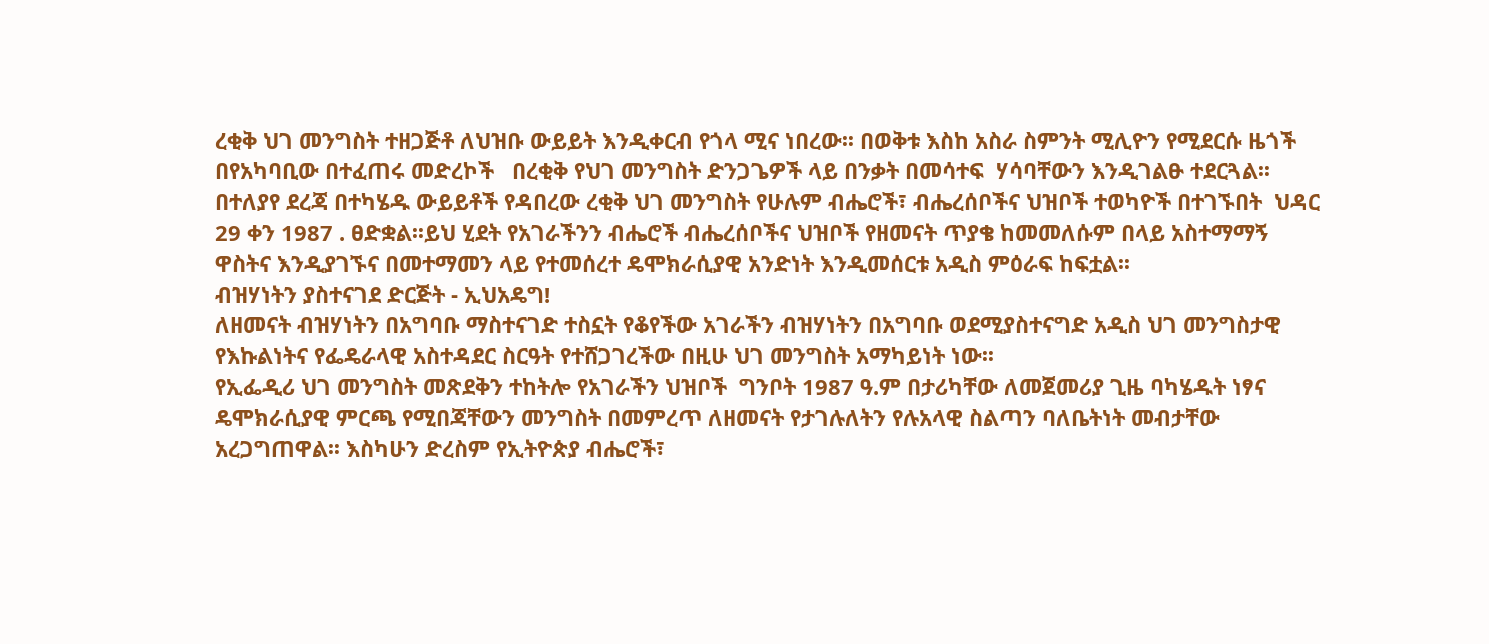ረቂቅ ህገ መንግስት ተዘጋጅቶ ለህዝቡ ውይይት እንዲቀርብ የጎላ ሚና ነበረው፡፡ በወቅቱ እስከ አስራ ስምንት ሚሊዮን የሚደርሱ ዜጎች በየአካባቢው በተፈጠሩ መድረኮች   በረቂቅ የህገ መንግስት ድንጋጌዎች ላይ በንቃት በመሳተፍ  ሃሳባቸውን እንዲገልፁ ተደርጓል፡፡ በተለያየ ደረጃ በተካሄዱ ውይይቶች የዳበረው ረቂቅ ህገ መንግስት የሁሉም ብሔሮች፣ ብሔረሰቦችና ህዝቦች ተወካዮች በተገኙበት  ህዳር 29 ቀን 1987 . ፀድቋል፡፡ይህ ሂደት የአገራችንን ብሔሮች ብሔረሰቦችና ህዝቦች የዘመናት ጥያቄ ከመመለሱም በላይ አስተማማኝ ዋስትና እንዲያገኙና በመተማመን ላይ የተመሰረተ ዴሞክራሲያዊ አንድነት እንዲመሰርቱ አዲስ ምዕራፍ ከፍቷል፡፡
ብዝሃነትን ያስተናገደ ድርጅት - ኢህአዴግ!
ለዘመናት ብዝሃነትን በአግባቡ ማስተናገድ ተስኗት የቆየችው አገራችን ብዝሃነትን በአግባቡ ወደሚያስተናግድ አዲስ ህገ መንግስታዊ የእኩልነትና የፌዴራላዊ አስተዳደር ስርዓት የተሸጋገረችው በዚሁ ህገ መንግስት አማካይነት ነው፡፡
የኢፌዲሪ ህገ መንግስት መጽደቅን ተከትሎ የአገራችን ህዝቦች  ግንቦት 1987 ዓ.ም በታሪካቸው ለመጀመሪያ ጊዜ ባካሄዱት ነፃና ዴሞክራሲያዊ ምርጫ የሚበጃቸውን መንግስት በመምረጥ ለዘመናት የታገሉለትን የሉአላዊ ስልጣን ባለቤትነት መብታቸው አረጋግጠዋል፡፡ እስካሁን ድረስም የኢትዮጵያ ብሔሮች፣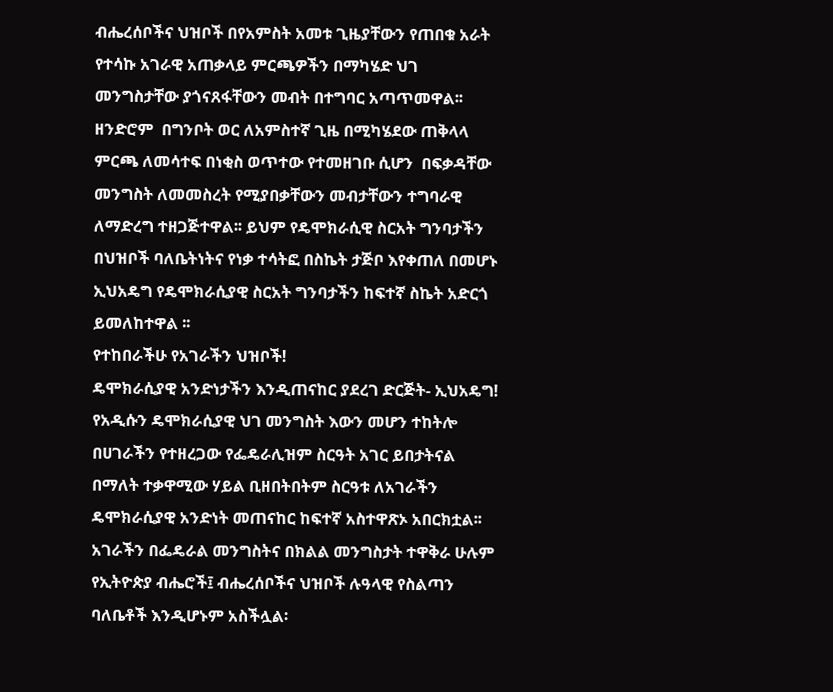ብሔረሰቦችና ህዝቦች በየአምስት አመቱ ጊዜያቸውን የጠበቁ አራት የተሳኩ አገራዊ አጠቃላይ ምርጫዎችን በማካሄድ ህገ መንግስታቸው ያጎናጸፋቸውን መብት በተግባር አጣጥመዋል፡፡ ዘንድሮም  በግንቦት ወር ለአምስተኛ ጊዜ በሚካሄደው ጠቅላላ ምርጫ ለመሳተፍ በነቂስ ወጥተው የተመዘገቡ ሲሆን  በፍቃዳቸው መንግስት ለመመስረት የሚያበቃቸውን መብታቸውን ተግባራዊ ለማድረግ ተዘጋጅተዋል፡፡ ይህም የዴሞክራሲዊ ስርአት ግንባታችን በህዝቦች ባለቤትነትና የነቃ ተሳትፎ በስኬት ታጅቦ እየቀጠለ በመሆኑ ኢህአዴግ የዴሞክራሲያዊ ስርአት ግንባታችን ከፍተኛ ስኬት አድርጎ ይመለከተዋል ፡፡
የተከበራችሁ የአገራችን ህዝቦች!
ዴሞክራሲያዊ አንድነታችን እንዲጠናከር ያደረገ ድርጅት- ኢህአዴግ!
የአዲሱን ዴሞክራሲያዊ ህገ መንግስት እውን መሆን ተከትሎ በሀገራችን የተዘረጋው የፌዴራሊዝም ስርዓት አገር ይበታትናል በማለት ተቃዋሚው ሃይል ቢዘበትበትም ስርዓቱ ለአገራችን ዴሞክራሲያዊ አንድነት መጠናከር ከፍተኛ አስተዋጽኦ አበርክቷል፡፡ አገራችን በፌዴራል መንግስትና በክልል መንግስታት ተዋቅራ ሁሉም የኢትዮጵያ ብሔሮች፤ ብሔረሰቦችና ህዝቦች ሉዓላዊ የስልጣን ባለቤቶች እንዲሆኑም አስችሏል፡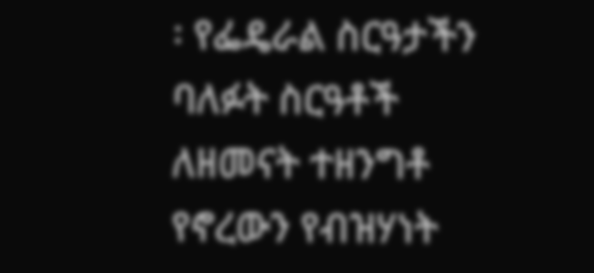፡ የፌዴራል ስርዓታችን ባለፉት ስርዓቶች ለዘመናት ተዘንግቶ የኖረውን የብዝሃነት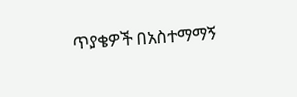ጥያቄዎች በአስተማማኝ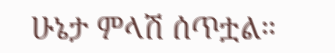ሁኔታ ምላሽ ሰጥቷል።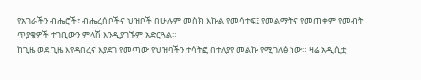የአገራችን ብሔሮች፣ ብሔረሰቦችና ህዝቦች በሁሉም መስክ እኩል የመሳተፍ፤ የመልማትና የመጠቀም የመብት ጥያቄዎች ተገቢውን ምላሽ እንዲያገኙም አድርጓል።
ከጊዜ ወደ ጊዜ እየዳበረና እያደገ የመጣው የህዝባችን ተሳትፎ በተለያየ መልኩ የሚገለፅ ነው። ዛሬ አዲሲቷ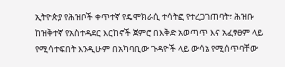ኢትዮጵያ የሕዝቦች ቀጥተኛ የዴሞክራሲ ተሳትፎ የተረጋገጠባት፣ ሕዝቡ ከዝቅተኛ የአስተዳደር እርከኖች ጀምሮ በእቅድ አወጣጥ እና አፈፃፀም ላይ የሚሳተፍበት እንዲሁም በአካባቢው ጉዳዮች ላይ ውሳኔ የሚሰጥባቸው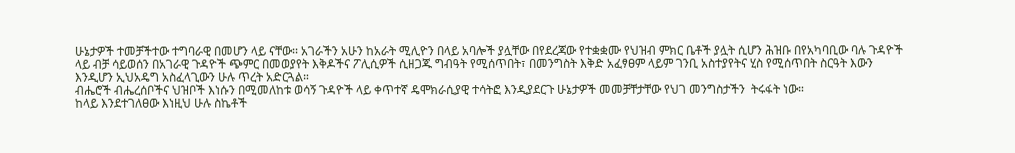ሁኔታዎች ተመቻችተው ተግባራዊ በመሆን ላይ ናቸው፡፡ አገራችን አሁን ከአራት ሚሊዮን በላይ አባሎች ያሏቸው በየደረጃው የተቋቋሙ የህዝብ ምክር ቤቶች ያሏት ሲሆን ሕዝቡ በየአካባቢው ባሉ ጉዳዮች ላይ ብቻ ሳይወሰን በአገራዊ ጉዳዮች ጭምር በመወያየት እቅዶችና ፖሊሲዎች ሲዘጋጁ ግብዓት የሚሰጥበት፣ በመንግስት እቅድ አፈፃፀም ላይም ገንቢ አስተያየትና ሂስ የሚሰጥበት ስርዓት እውን እንዲሆን ኢህአዴግ አስፈላጊውን ሁሉ ጥረት አድርጓል።
ብሔሮች ብሔረሰቦችና ህዝቦች እነሱን በሚመለከቱ ወሳኝ ጉዳዮች ላይ ቀጥተኛ ዴሞክራሲያዊ ተሳትፎ እንዲያደርጉ ሁኔታዎች መመቻቸታቸው የህገ መንግስታችን  ትሩፋት ነው።
ከላይ እንደተገለፀው እነዚህ ሁሉ ስኬቶች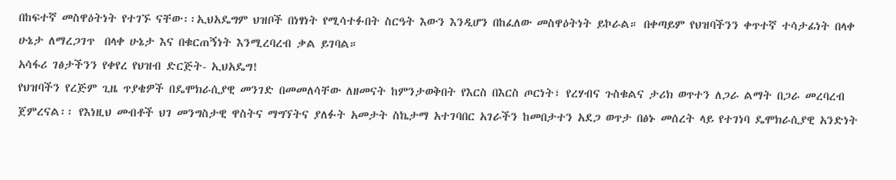በከፍተኛ መስዋዕትነት የተገኙ ናቸው፡፡ኢህአዴግም ህዝቦች በነፃነት የሚሳተፉበት ስርዓት እውን እንዲሆን በከፈለው መስዋዕትነት ይኮራል። በቀጣይም የህዝባችንን ቀጥተኛ ተሳታፊነት በላቀ ሁኔታ ለማረጋገጥ  በላቀ ሁኔታ እና በቁርጠኝነት እንሚረባረብ ቃል ይገባል።
አሳፋሪ ገፅታችንን የቀየረ የህዝብ ድርጅት- ኢህአዴግ!
የህዝባችን የረጅም ጊዜ ጥያቄዎች በዴሞክራሲያዊ መንገድ በመመለሳቸው ለዘመናት ከምንታወቅበት የእርስ በእርስ ጦርነት፣ የረሃብና ጉስቁልና ታሪክ ወጥተን ለጋራ ልማት በጋራ መረባረብ ጀምረናል፡፡ የእነዚህ መብቶች ህገ መንግስታዊ ዋስትና ማግኘትና ያለፉት አመታት ስኬታማ አተገባበር አገራችን ከመበታተን አደጋ ወጥታ በፅኑ መሰረት ላይ የተገነባ ዴሞክራሲያዊ አንድነት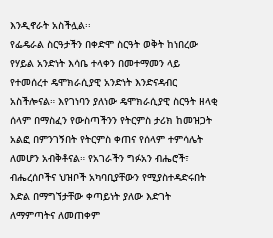እንዲኖራት አስችሏል፡፡
የፌዴራል ስርዓታችን በቀድሞ ስርዓት ወቅት ከነበረው የሃይል አንድነት እሳቤ ተላቀን በመተማመን ላይ የተመሰረተ ዴሞክራሲያዊ አንድነት እንድናዳብር አስችሎናል። እየገነባን ያለነው ዴሞክራሲያዊ ስርዓት ዘላቂ ሰላም በማስፈን የውስጣችንን የትርምስ ታሪክ ከመዝጋት አልፎ በምንገኝበት የትርምስ ቀጠና የሰላም ተምሳሌት ለመሆን አብቅቶናል። የአገራችን ግፉአን ብሔሮች፣ ብሔረሰቦችና ህዝቦች አካባቢያቸውን የሚያስተዳድሩበት እድል በማግኘታቸው ቀጣይነት ያለው እድገት ለማምጣትና ለመጠቀም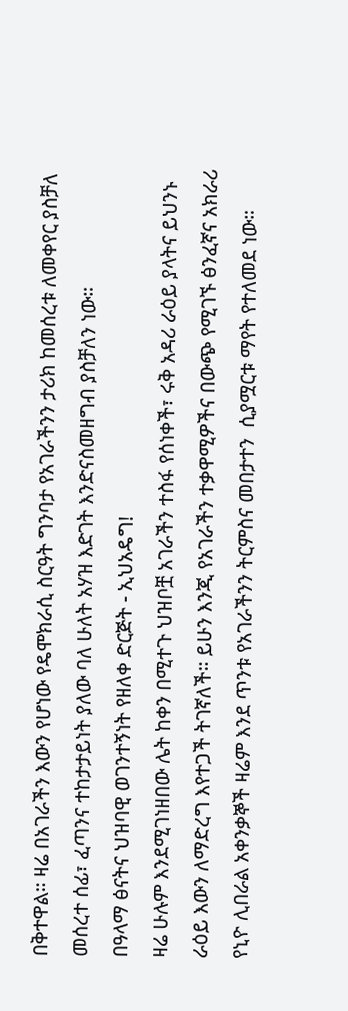በቅተዋል። ዛሬ በአገራችን እውን የሆነው የዴሞክራሲ ስርዓት ግንባታ የአገራችንን ታሪክ ከመሰረቱ ለመቀየር ያስቻለ መሰረተ ሰፊ፣ ፈጣንና ተከታታይነት ያለው ባለ ሁለት አሃዝ እድገት እንድናስመዘግብ ያስቻለን ነው።
በዓላማ ፅናትና ህዝባዊ ወገንተኝነት የዘለቀ ድርጅት - ኢህአዴግ!
ዛሬ ሁሉም እንደሚገነዘበው ሌት ከቀን በሚተጉ ህዝቦቿ አገራችን ተስፋ የሰነቀች፣ ሩቅ አዳሪ ራዕይ ያላትና ይህንኑ ራዕይ እውን ለማድረግ እየተጋች ትገኛለች። ይሁን እንጂ የአገራችን ተቃዋሚዎችና በውጭ የሚገኙ ፅንፈኛና አክራሪ የኒዮ ሊበራል አቀንቃኞች ዛሬም እንደ ጥንቱ የአገራችንን ትርምስና መበታተን  ሲያሟርቱ ማየት የተለመደ ነው።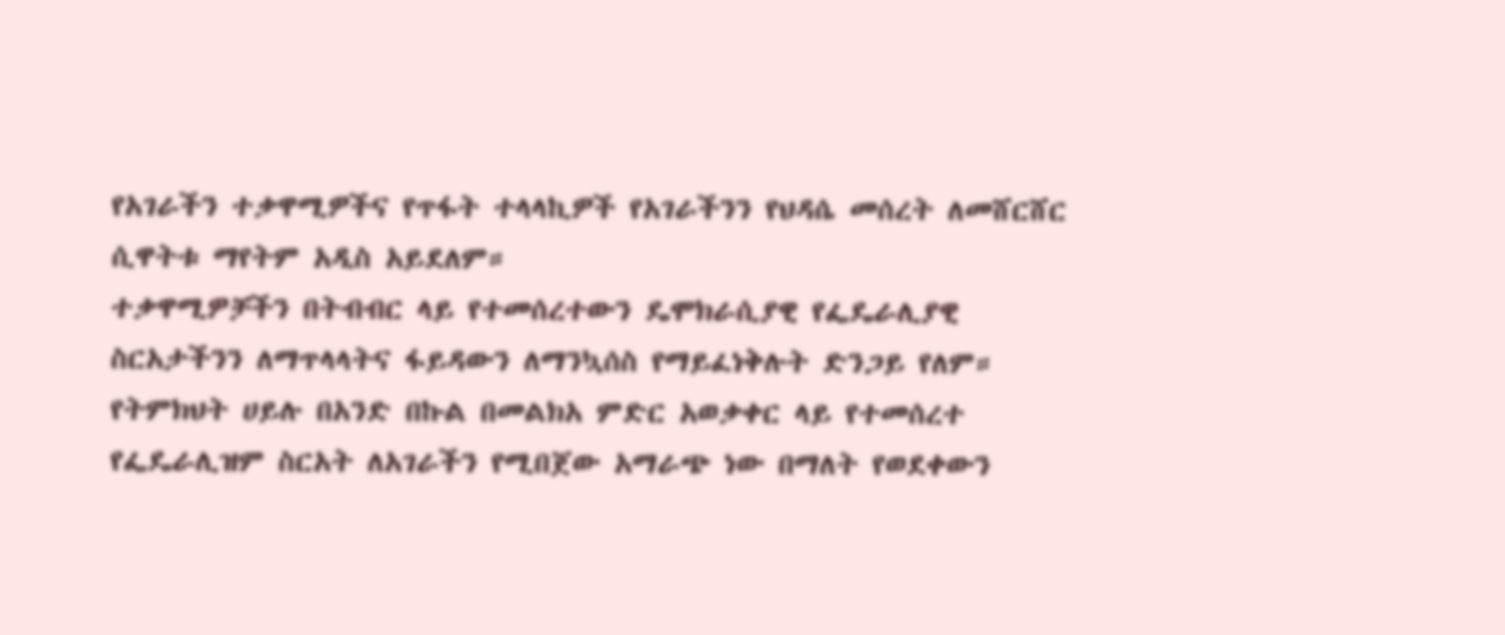የአገራችን ተቃዋሚዎችና የጥፋት ተላላኪዎች የአገራችንን የህዳሴ መሰረት ለመሸርሸር ሲዋትቱ ማየትም አዲስ አይደለም።
ተቃዋሚዎቻችን በትብብር ላይ የተመሰረተውን ዴሞክራሲያዊ የፌዴራሊያዊ ስርአታችንን ለማጥላላትና ፋይዳውን ለማንኳሰስ የማይፈነቅሉት ድንጋይ የለም።  የትምክህት ሀይሉ በአንድ በኩል በመልክአ ምድር አወቃቀር ላይ የተመሰረተ የፌዴራሊዝም ስርአት ለአገራችን የሚበጀው አማራጭ ነው በማለት የወደቀውን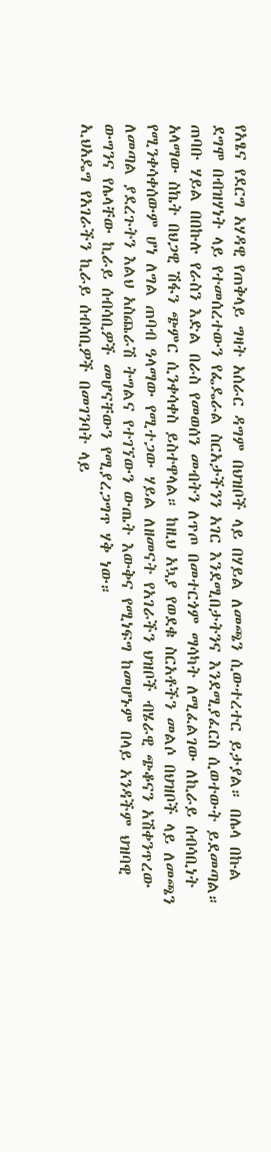የአፄና የደርግ አሃዳዊ የጠቅላይ ግዛት አሰራር ዳግም በህዝቦች ላይ በሃይል ለመጫን ሲውተረተር ይታያል። በሌላ በኩል ደግሞ በብዝሃነት ላይ የተመሰረተውን የፌዴራል ስርአታችንን አገር እንደሚበታትንና እንደሚያፈርስ ሲወተውት ይደመጣል።
ጠባቡ ሃይል በበኩሉ የራስን እድል በራስ የመወሰን መብትን ለጥጦ በመተርጎም ማሳካት ለሚፈልገው ለኪራይ ሰብሳቢነት አላማው ስኬት በህጋዊ ሽፋን ጭምር ሲንቀሳቀስ ይስተዋላል። ከዚህ አኳያ የወደቁ ስርአቶችን መልሶ በህዝቦች ላይ ለመጫን የሚንቀሳቀሰውም ሆነ ለግል ጠባብ ዓላማው የሚተጋው ሃይል ለዘመናት የአገራችን ህዝቦች ብሄራዊ ጭቆናን አሽቀንጥረው ለመጣል ያደረጉትን እልህ አስጨራሽ ትግልና የተገኘውን ውጤት እውቅና የሚነፍግ ከመሆኑም በላይ አንዳችም ህዝባዊ ውግንና የሌላቸው ኪራይ ሰብሳቢዎች መሆናቸውን የሚያረጋግጥ ሃቅ ነው።
ኢህአዴግ የአገራችን ኪራይ ሰብሳቢዎች በመገንባት ላይ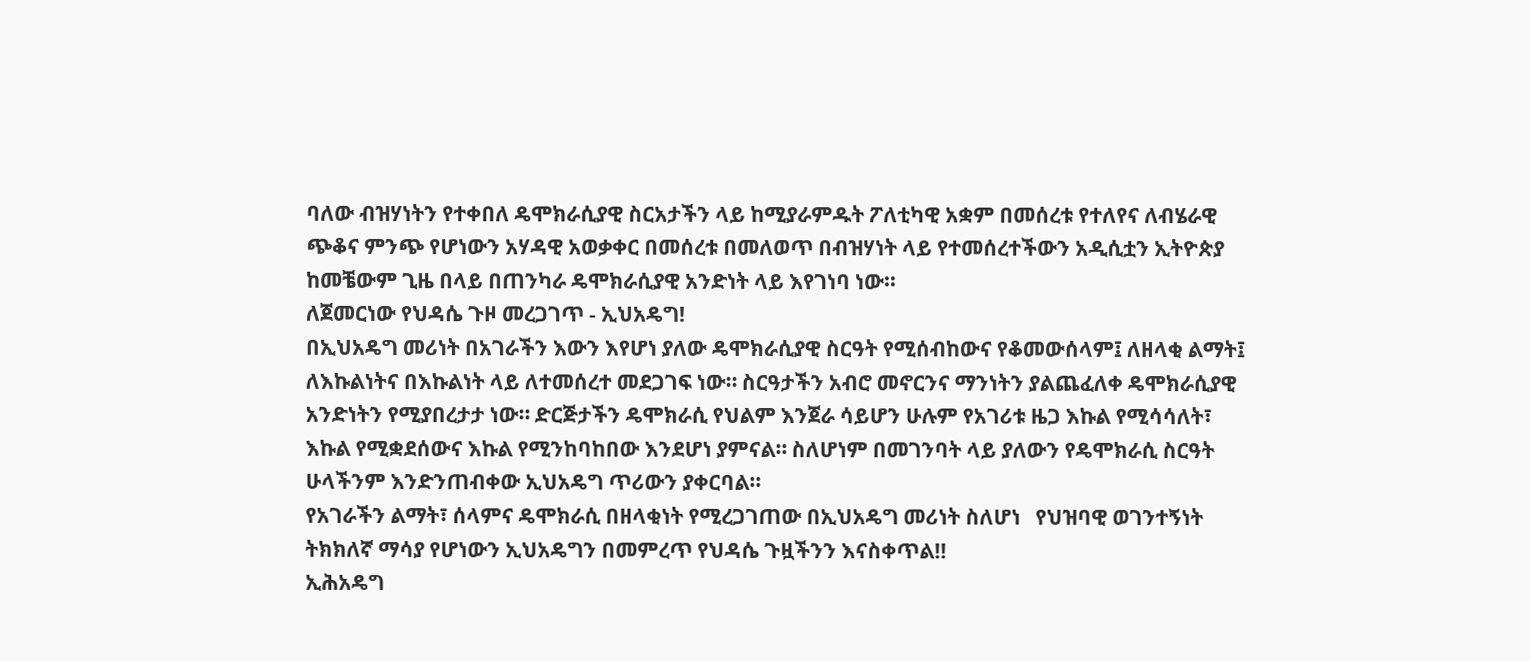ባለው ብዝሃነትን የተቀበለ ዴሞክራሲያዊ ስርአታችን ላይ ከሚያራምዱት ፖለቲካዊ አቋም በመሰረቱ የተለየና ለብሄራዊ ጭቆና ምንጭ የሆነውን አሃዳዊ አወቃቀር በመሰረቱ በመለወጥ በብዝሃነት ላይ የተመሰረተችውን አዲሲቷን ኢትዮጵያ ከመቼውም ጊዜ በላይ በጠንካራ ዴሞክራሲያዊ አንድነት ላይ እየገነባ ነው።
ለጀመርነው የህዳሴ ጉዞ መረጋገጥ - ኢህአዴግ!
በኢህአዴግ መሪነት በአገራችን እውን እየሆነ ያለው ዴሞክራሲያዊ ስርዓት የሚሰብከውና የቆመውሰላም፤ ለዘላቂ ልማት፤ ለእኩልነትና በእኩልነት ላይ ለተመሰረተ መደጋገፍ ነው። ስርዓታችን አብሮ መኖርንና ማንነትን ያልጨፈለቀ ዴሞክራሲያዊ አንድነትን የሚያበረታታ ነው። ድርጅታችን ዴሞክራሲ የህልም እንጀራ ሳይሆን ሁሉም የአገሪቱ ዜጋ እኩል የሚሳሳለት፣ እኩል የሚቋደሰውና እኩል የሚንከባከበው እንደሆነ ያምናል። ስለሆነም በመገንባት ላይ ያለውን የዴሞክራሲ ስርዓት ሁላችንም እንድንጠብቀው ኢህአዴግ ጥሪውን ያቀርባል።
የአገራችን ልማት፣ ሰላምና ዴሞክራሲ በዘላቂነት የሚረጋገጠው በኢህአዴግ መሪነት ስለሆነ   የህዝባዊ ወገንተኝነት ትክክለኛ ማሳያ የሆነውን ኢህአዴግን በመምረጥ የህዳሴ ጉዟችንን እናስቀጥል!!
ኢሕአዴግ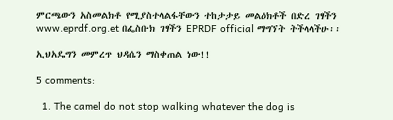ምርጫውን አስመልክቶ የሚያስተላልፋቸውን ተከታታይ መልዕክቶች በድረ ገፃችን www.eprdf.org.et በፌስቡክ ገፃችን EPRDF official ማግኘት ትችላላችሁ፡፡

ኢህአዴግን መምረጥ ህዳሴን ማስቀጠል ነው!!

5 comments:

  1. The camel do not stop walking whatever the dog is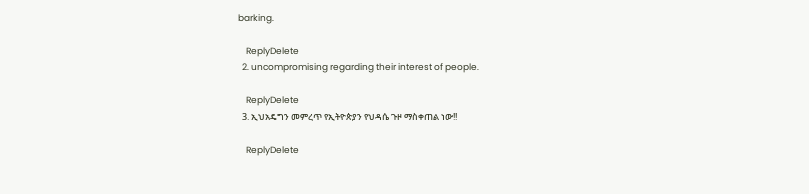barking.

    ReplyDelete
  2. uncompromising regarding their interest of people.

    ReplyDelete
  3. ኢህአዴግን መምረጥ የኢትዮጵያን የህዳሴ ጉዞ ማስቀጠል ነው!!

    ReplyDelete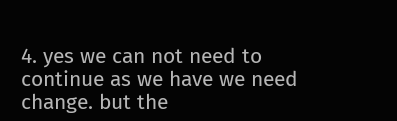4. yes we can not need to continue as we have we need change. but the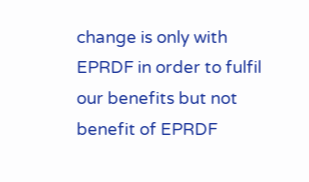change is only with EPRDF in order to fulfil our benefits but not benefit of EPRDF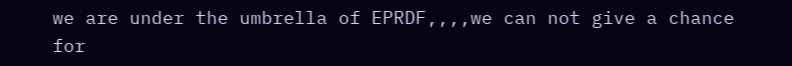we are under the umbrella of EPRDF,,,,we can not give a chance for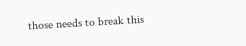those needs to break this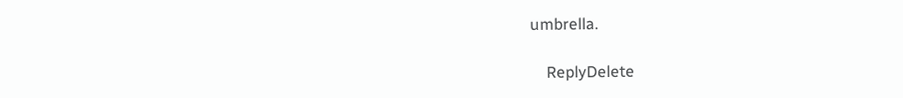umbrella.

    ReplyDelete